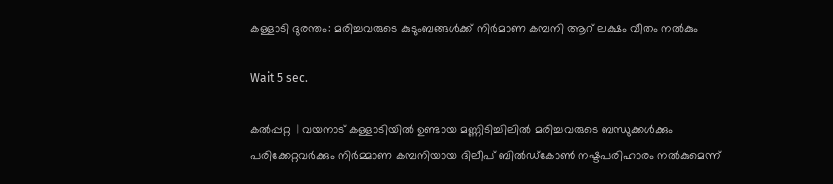കള്ളാടി ദുരന്തം: മരിച്ചവരുടെ കുടുംബങ്ങള്‍ക്ക് നിര്‍മാണ കമ്പനി ആറ് ലക്ഷം വീതം നല്‍കും

Wait 5 sec.

കല്‍പ്പറ്റ  | വയനാട് കള്ളാടിയില്‍ ഉണ്ടായ മണ്ണിടിച്ചിലില്‍ മരിച്ചവരുടെ ബന്ധുക്കള്‍ക്കും പരിക്കേറ്റവര്‍ക്കും നിര്‍മ്മാണ കമ്പനിയായ ദിലീപ് ബില്‍ഡ്‌കോണ്‍ നഷ്ടപരിഹാരം നല്‍കുമെന്ന്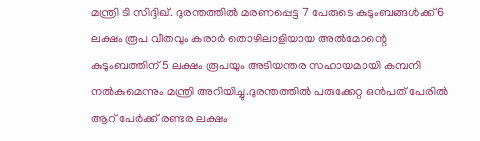മന്ത്രി ടി സിദ്ദിഖ്. ദുരന്തത്തില്‍ മരണപ്പെട്ട 7 പേരുടെ കുടുംബങ്ങള്‍ക്ക് 6 ലക്ഷം രൂപ വീതവും കരാര്‍ തൊഴിലാളിയായ അല്‍മോന്റെ കുടുംബത്തിന് 5 ലക്ഷം രൂപയും അടിയന്തര സഹായമായി കമ്പനി നല്‍കുമെന്നും മന്ത്രി അറിയിച്ചു.ദുരന്തത്തില്‍ പരുക്കേറ്റ ഒന്‍പത് പേരില്‍ ആറ് പേര്‍ക്ക് രണ്ടര ലക്ഷം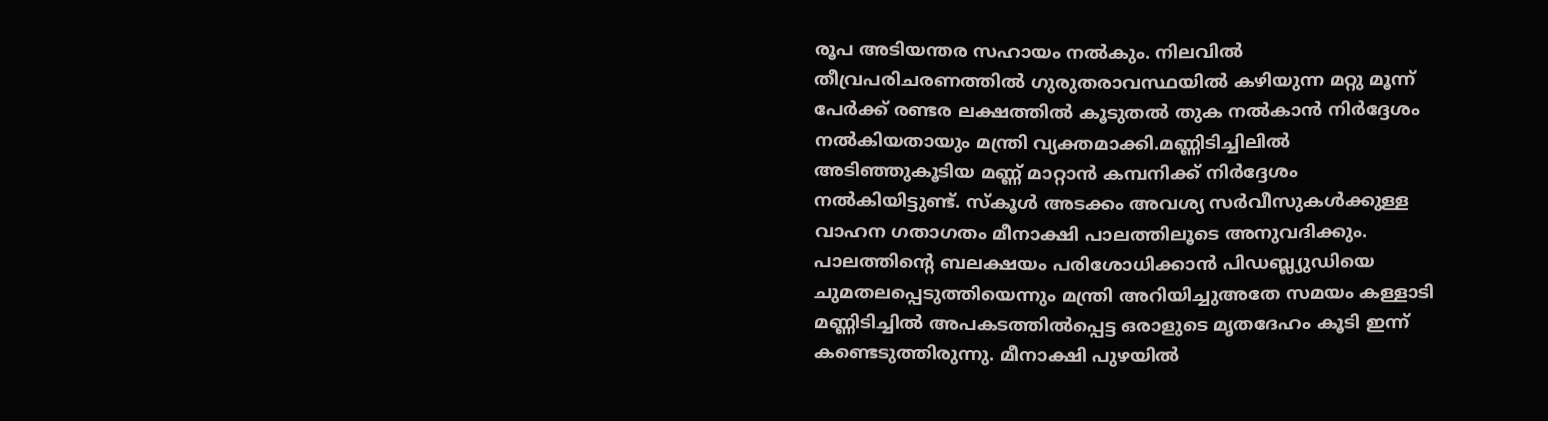രൂപ അടിയന്തര സഹായം നല്‍കും. നിലവില്‍ തീവ്രപരിചരണത്തില്‍ ഗുരുതരാവസ്ഥയില്‍ കഴിയുന്ന മറ്റു മൂന്ന് പേര്‍ക്ക് രണ്ടര ലക്ഷത്തില്‍ കൂടുതല്‍ തുക നല്‍കാന്‍ നിര്‍ദ്ദേശം നല്‍കിയതായും മന്ത്രി വ്യക്തമാക്കി.മണ്ണിടിച്ചിലില്‍ അടിഞ്ഞുകൂടിയ മണ്ണ് മാറ്റാന്‍ കമ്പനിക്ക് നിര്‍ദ്ദേശം നല്‍കിയിട്ടുണ്ട്. സ്‌കൂള്‍ അടക്കം അവശ്യ സര്‍വീസുകള്‍ക്കുള്ള വാഹന ഗതാഗതം മീനാക്ഷി പാലത്തിലൂടെ അനുവദിക്കും. പാലത്തിന്റെ ബലക്ഷയം പരിശോധിക്കാന്‍ പിഡബ്ല്യുഡിയെ ചുമതലപ്പെടുത്തിയെന്നും മന്ത്രി അറിയിച്ചുഅതേ സമയം കള്ളാടി മണ്ണിടിച്ചില്‍ അപകടത്തില്‍പ്പെട്ട ഒരാളുടെ മൃതദേഹം കൂടി ഇന്ന് കണ്ടെടുത്തിരുന്നു. മീനാക്ഷി പുഴയില്‍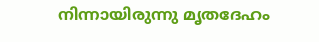നിന്നായിരുന്നു മൃതദേഹം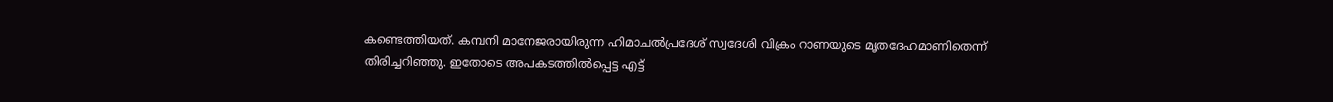കണ്ടെത്തിയത്. കമ്പനി മാനേജരായിരുന്ന ഹിമാചല്‍പ്രദേശ് സ്വദേശി വിക്രം റാണയുടെ മൃതദേഹമാണിതെന്ന് തിരിച്ചറിഞ്ഞു. ഇതോടെ അപകടത്തില്‍പ്പെട്ട എട്ട്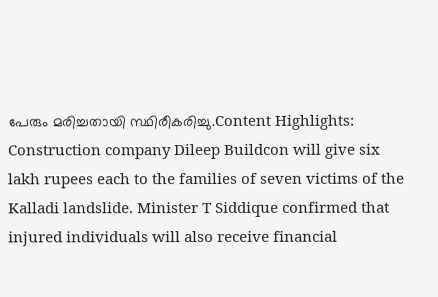പേരും മരിച്ചതായി സ്ഥിരീകരിച്ചു.Content Highlights: Construction company Dileep Buildcon will give six lakh rupees each to the families of seven victims of the Kalladi landslide. Minister T Siddique confirmed that injured individuals will also receive financial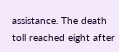assistance. The death toll reached eight after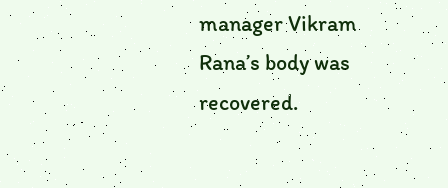manager Vikram Rana’s body was recovered.